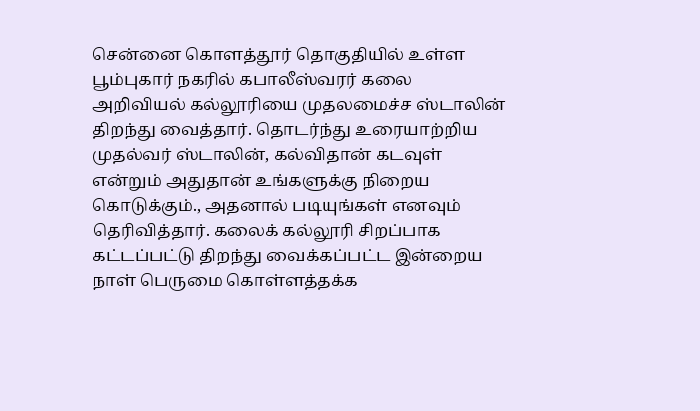சென்னை கொளத்தூர் தொகுதியில் உள்ள பூம்புகார் நகரில் கபாலீஸ்வரர் கலை அறிவியல் கல்லூரியை முதலமைச்ச ஸ்டாலின் திறந்து வைத்தார். தொடர்ந்து உரையாற்றிய முதல்வர் ஸ்டாலின், கல்விதான் கடவுள் என்றும் அதுதான் உங்களுக்கு நிறைய கொடுக்கும்., அதனால் படியுங்கள் எனவும் தெரிவித்தார். கலைக் கல்லூரி சிறப்பாக கட்டப்பட்டு திறந்து வைக்கப்பட்ட இன்றைய நாள் பெருமை கொள்ளத்தக்க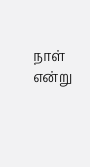நாள் என்று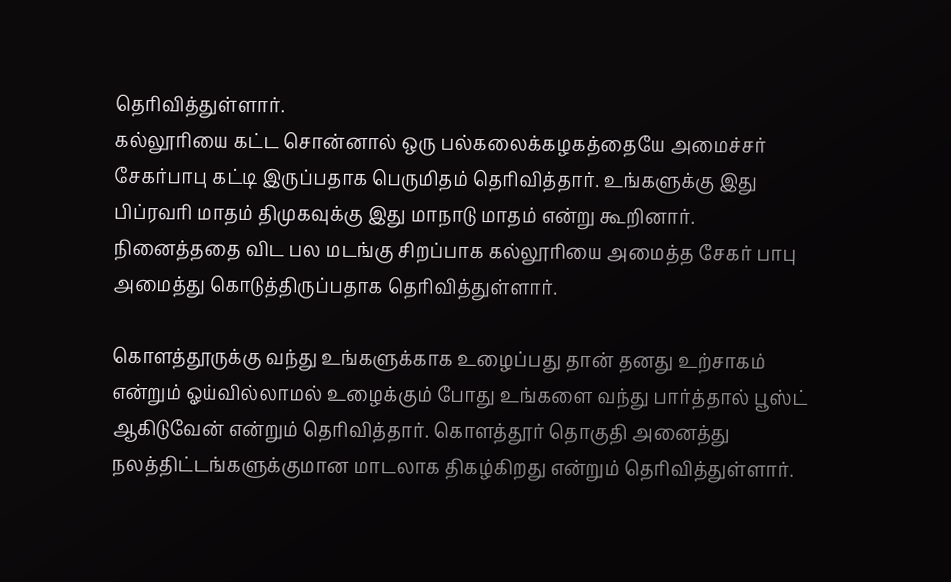தெரிவித்துள்ளார்.
கல்லூரியை கட்ட சொன்னால் ஒரு பல்கலைக்கழகத்தையே அமைச்சர் சேகர்பாபு கட்டி இருப்பதாக பெருமிதம் தெரிவித்தார். உங்களுக்கு இது பிப்ரவரி மாதம் திமுகவுக்கு இது மாநாடு மாதம் என்று கூறினார். நினைத்ததை விட பல மடங்கு சிறப்பாக கல்லூரியை அமைத்த சேகர் பாபு அமைத்து கொடுத்திருப்பதாக தெரிவித்துள்ளார்.

கொளத்தூருக்கு வந்து உங்களுக்காக உழைப்பது தான் தனது உற்சாகம் என்றும் ஓய்வில்லாமல் உழைக்கும் போது உங்களை வந்து பார்த்தால் பூஸ்ட் ஆகிடுவேன் என்றும் தெரிவித்தார். கொளத்தூர் தொகுதி அனைத்து நலத்திட்டங்களுக்குமான மாடலாக திகழ்கிறது என்றும் தெரிவித்துள்ளார்.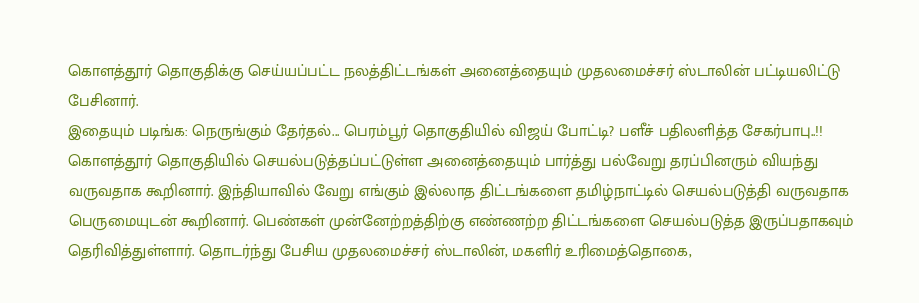கொளத்தூர் தொகுதிக்கு செய்யப்பட்ட நலத்திட்டங்கள் அனைத்தையும் முதலமைச்சர் ஸ்டாலின் பட்டியலிட்டு பேசினார்.
இதையும் படிங்க: நெருங்கும் தேர்தல்... பெரம்பூர் தொகுதியில் விஜய் போட்டி? பளீச் பதிலளித்த சேகர்பாபு..!!
கொளத்தூர் தொகுதியில் செயல்படுத்தப்பட்டுள்ள அனைத்தையும் பார்த்து பல்வேறு தரப்பினரும் வியந்து வருவதாக கூறினார். இந்தியாவில் வேறு எங்கும் இல்லாத திட்டங்களை தமிழ்நாட்டில் செயல்படுத்தி வருவதாக பெருமையுடன் கூறினார். பெண்கள் முன்னேற்றத்திற்கு எண்ணற்ற திட்டங்களை செயல்படுத்த இருப்பதாகவும் தெரிவித்துள்ளார். தொடர்ந்து பேசிய முதலமைச்சர் ஸ்டாலின், மகளிர் உரிமைத்தொகை,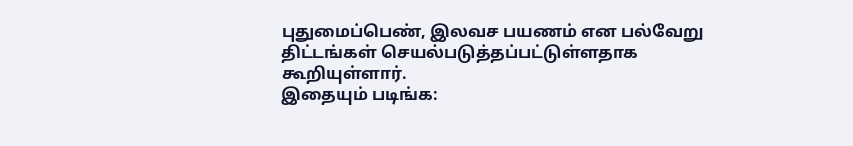புதுமைப்பெண், இலவச பயணம் என பல்வேறு திட்டங்கள் செயல்படுத்தப்பட்டுள்ளதாக கூறியுள்ளார்.
இதையும் படிங்க: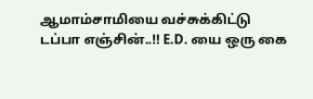ஆமாம்சாமியை வச்சுக்கிட்டு டப்பா எஞ்சின்..!! E.D. யை ஒரு கை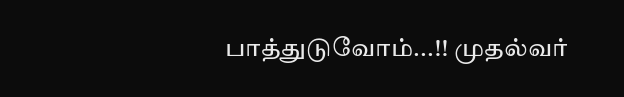பாத்துடுவோம்...!! முதல்வர்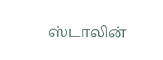ஸ்டாலின்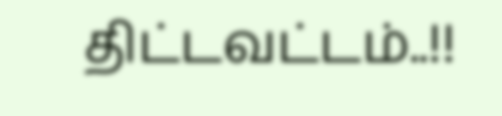திட்டவட்டம்..!!